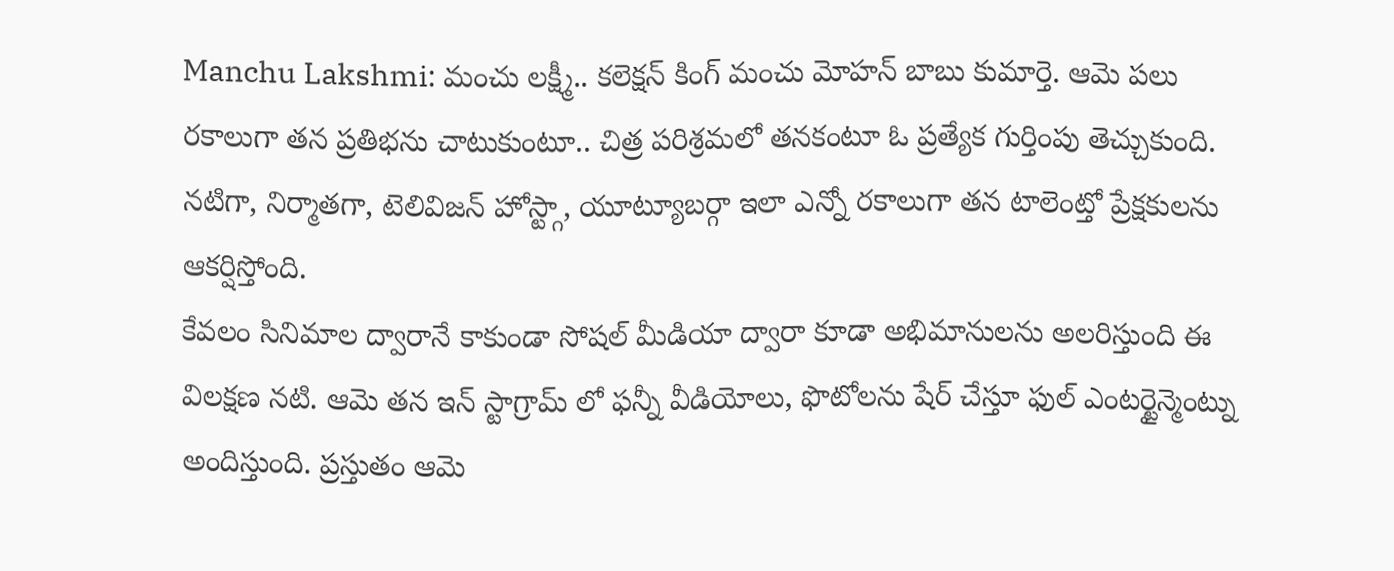Manchu Lakshmi: మంచు లక్ష్మీ.. కలెక్షన్ కింగ్ మంచు మోహన్ బాబు కుమార్తె. ఆమె పలు రకాలుగా తన ప్రతిభను చాటుకుంటూ.. చిత్ర పరిశ్రమలో తనకంటూ ఓ ప్రత్యేక గుర్తింపు తెచ్చుకుంది. నటిగా, నిర్మాతగా, టెలివిజన్ హోస్ట్గా, యూట్యూబర్గా ఇలా ఎన్నో రకాలుగా తన టాలెంట్తో ప్రేక్షకులను ఆకర్షిస్తోంది.
కేవలం సినిమాల ద్వారానే కాకుండా సోషల్ మీడియా ద్వారా కూడా అభిమానులను అలరిస్తుంది ఈ విలక్షణ నటి. ఆమె తన ఇన్ స్టాగ్రామ్ లో ఫన్నీ వీడియోలు, ఫొటోలను షేర్ చేస్తూ ఫుల్ ఎంటర్టైన్మెంట్ను అందిస్తుంది. ప్రస్తుతం ఆమె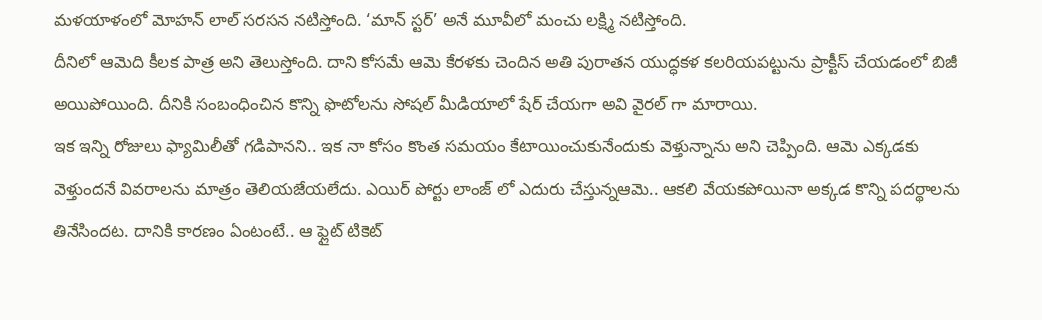మళయాళంలో మోహన్ లాల్ సరసన నటిస్తోంది. ‘మాన్ స్టర్’ అనే మూవీలో మంచు లక్ష్మి నటిస్తోంది.
దీనిలో ఆమెది కీలక పాత్ర అని తెలుస్తోంది. దాని కోసమే ఆమె కేరళకు చెందిన అతి పురాతన యుద్ధకళ కలరియపట్టును ప్రాక్టీస్ చేయడంలో బిజీ అయిపోయింది. దీనికి సంబంధించిన కొన్ని ఫొటోలను సోషల్ మీడియాలో షేర్ చేయగా అవి వైరల్ గా మారాయి.
ఇక ఇన్ని రోజులు ఫ్యామిలీతో గడిపానని.. ఇక నా కోసం కొంత సమయం కేటాయించుకునేందుకు వెళ్తున్నాను అని చెప్పింది. ఆమె ఎక్కడకు వెళ్తుందనే వివరాలను మాత్రం తెలియజేయలేదు. ఎయిర్ పోర్టు లాంజ్ లో ఎదురు చేస్తున్నఆమె.. ఆకలి వేయకపోయినా అక్కడ కొన్ని పదర్థాలను తినేసిందట. దానికి కారణం ఏంటంటే.. ఆ ఫ్లైట్ టికెట్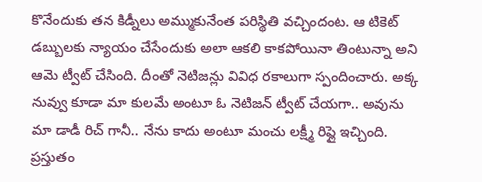కొనేందుకు తన కిడ్నీలు అమ్ముకునేంత పరిస్థితి వచ్చిందంట. ఆ టికెట్ డబ్బులకు న్యాయం చేసేందుకు అలా ఆకలి కాకపోయినా తింటున్నా అని ఆమె ట్వీట్ చేసింది. దీంతో నెటిజన్లు వివిధ రకాలుగా స్పందించారు. అక్క నువ్వు కూడా మా కులమే అంటూ ఓ నెటిజన్ ట్వీట్ చేయగా.. అవును మా డాడీ రిచ్ గానీ.. నేను కాదు అంటూ మంచు లక్ష్మీ రిప్లై ఇచ్చింది. ప్రస్తుతం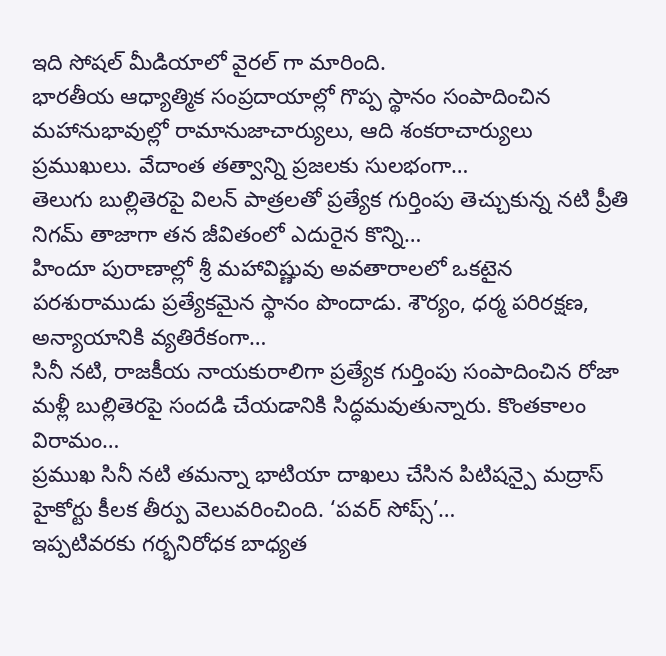ఇది సోషల్ మీడియాలో వైరల్ గా మారింది.
భారతీయ ఆధ్యాత్మిక సంప్రదాయాల్లో గొప్ప స్థానం సంపాదించిన మహానుభావుల్లో రామానుజాచార్యులు, ఆది శంకరాచార్యులు ప్రముఖులు. వేదాంత తత్వాన్ని ప్రజలకు సులభంగా…
తెలుగు బుల్లితెరపై విలన్ పాత్రలతో ప్రత్యేక గుర్తింపు తెచ్చుకున్న నటి ప్రీతి నిగమ్ తాజాగా తన జీవితంలో ఎదురైన కొన్ని…
హిందూ పురాణాల్లో శ్రీ మహావిష్ణువు అవతారాలలో ఒకటైన పరశురాముడు ప్రత్యేకమైన స్థానం పొందాడు. శౌర్యం, ధర్మ పరిరక్షణ, అన్యాయానికి వ్యతిరేకంగా…
సినీ నటి, రాజకీయ నాయకురాలిగా ప్రత్యేక గుర్తింపు సంపాదించిన రోజా మళ్లీ బుల్లితెరపై సందడి చేయడానికి సిద్ధమవుతున్నారు. కొంతకాలం విరామం…
ప్రముఖ సినీ నటి తమన్నా భాటియా దాఖలు చేసిన పిటిషన్పై మద్రాస్ హైకోర్టు కీలక తీర్పు వెలువరించింది. ‘పవర్ సోప్స్’…
ఇప్పటివరకు గర్భనిరోధక బాధ్యత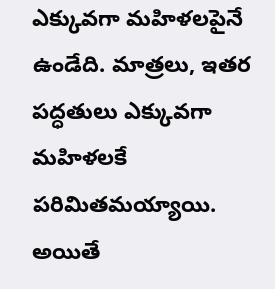ఎక్కువగా మహిళలపైనే ఉండేది. మాత్రలు, ఇతర పద్ధతులు ఎక్కువగా మహిళలకే పరిమితమయ్యాయి. అయితే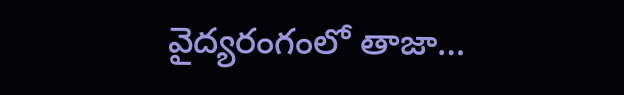వైద్యరంగంలో తాజా…